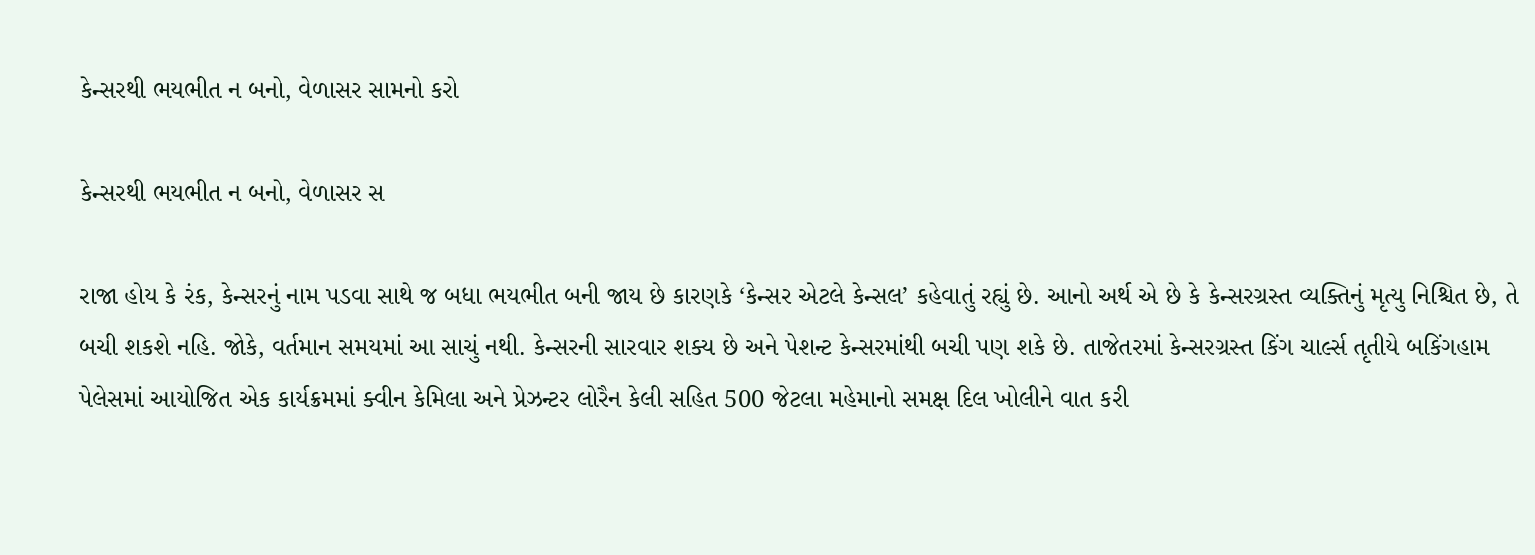કેન્સરથી ભયભીત ન બનો, વેળાસર સામનો કરો

કેન્સરથી ભયભીત ન બનો, વેળાસર સ

રાજા હોય કે રંક, કેન્સરનું નામ પડવા સાથે જ બધા ભયભીત બની જાય છે કારણકે ‘કેન્સર એટલે કેન્સલ’ કહેવાતું રહ્યું છે. આનો અર્થ એ છે કે કેન્સરગ્રસ્ત વ્યક્તિનું મૃત્યુ નિશ્ચિત છે, તે બચી શકશે નહિ. જોકે, વર્તમાન સમયમાં આ સાચું નથી. કેન્સરની સારવાર શક્ય છે અને પેશન્ટ કેન્સરમાંથી બચી પણ શકે છે. તાજેતરમાં કેન્સરગ્રસ્ત કિંગ ચાર્લ્સ તૃતીયે બકિંગહામ પેલેસમાં આયોજિત એક કાર્યક્રમમાં ક્વીન કેમિલા અને પ્રેઝન્ટર લોરૈન કેલી સહિત 500 જેટલા મહેમાનો સમક્ષ દિલ ખોલીને વાત કરી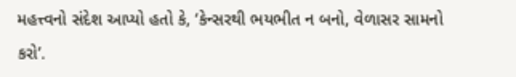મહત્ત્વનો સંદેશ આપ્યો હતો કે, ‘કેન્સરથી ભયભીત ન બનો, વેળાસર સામનો કરો’.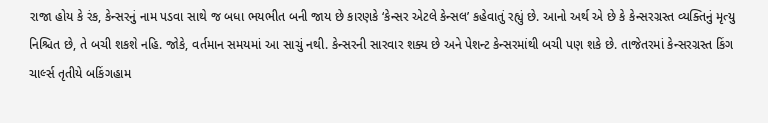રાજા હોય કે રંક, કેન્સરનું નામ પડવા સાથે જ બધા ભયભીત બની જાય છે કારણકે ‘કેન્સર એટલે કેન્સલ’ કહેવાતું રહ્યું છે. આનો અર્થ એ છે કે કેન્સરગ્રસ્ત વ્યક્તિનું મૃત્યુ નિશ્ચિત છે, તે બચી શકશે નહિ. જોકે, વર્તમાન સમયમાં આ સાચું નથી. કેન્સરની સારવાર શક્ય છે અને પેશન્ટ કેન્સરમાંથી બચી પણ શકે છે. તાજેતરમાં કેન્સરગ્રસ્ત કિંગ ચાર્લ્સ તૃતીયે બકિંગહામ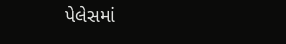પેલેસમાં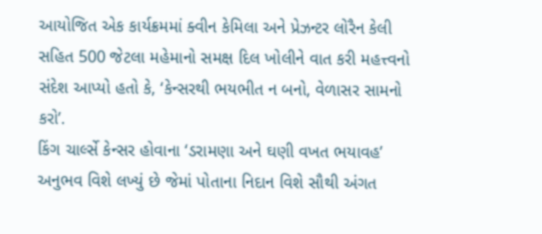આયોજિત એક કાર્યક્રમમાં ક્વીન કેમિલા અને પ્રેઝન્ટર લોરૈન કેલી સહિત 500 જેટલા મહેમાનો સમક્ષ દિલ ખોલીને વાત કરી મહત્ત્વનો સંદેશ આપ્યો હતો કે, ‘કેન્સરથી ભયભીત ન બનો, વેળાસર સામનો કરો’.
કિંગ ચાર્લ્સે કેન્સર હોવાના ‘ડરામણા અને ઘણી વખત ભયાવહ’ અનુભવ વિશે લખ્યું છે જેમાં પોતાના નિદાન વિશે સૌથી અંગત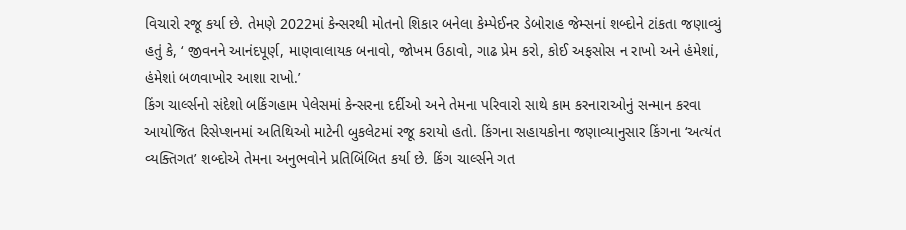વિચારો રજૂ કર્યા છે. તેમણે 2022માં કેન્સરથી મોતનો શિકાર બનેલા કેમ્પેઈનર ડેબોરાહ જેમ્સનાં શબ્દોને ટાંકતા જણાવ્યું હતું કે, ‘ જીવનને આનંદપૂર્ણ, માણવાલાયક બનાવો, જોખમ ઉઠાવો, ગાઢ પ્રેમ કરો, કોઈ અફસોસ ન રાખો અને હંમેશાં, હંમેશાં બળવાખોર આશા રાખો.’
કિંગ ચાર્લ્સનો સંદેશો બકિંગહામ પેલેસમાં કેન્સરના દર્દીઓ અને તેમના પરિવારો સાથે કામ કરનારાઓનું સન્માન કરવા આયોજિત રિસેપ્શનમાં અતિથિઓ માટેની બુકલેટમાં રજૂ કરાયો હતો. કિંગના સહાયકોના જણાવ્યાનુસાર કિંગના ‘અત્યંત વ્યક્તિગત’ શબ્દોએ તેમના અનુભવોને પ્રતિબિંબિત કર્યા છે. કિંગ ચાર્લ્સને ગત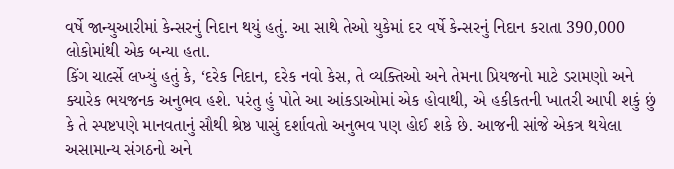વર્ષે જાન્યુઆરીમાં કેન્સરનું નિદાન થયું હતું. આ સાથે તેઓ યુકેમાં દર વર્ષે કેન્સરનું નિદાન કરાતા 390,000 લોકોમાંથી એક બન્યા હતા.
કિંગ ચાર્લ્સે લખ્યું હતું કે, ‘દરેક નિદાન, દરેક નવો કેસ, તે વ્યક્તિઓ અને તેમના પ્રિયજનો માટે ડરામણો અને ક્યારેક ભયજનક અનુભવ હશે. પરંતુ હું પોતે આ આંકડાઓમાં એક હોવાથી, એ હકીકતની ખાતરી આપી શકું છું કે તે સ્પષ્ટપણે માનવતાનું સૌથી શ્રેષ્ઠ પાસું દર્શાવતો અનુભવ પણ હોઈ શકે છે. આજની સાંજે એકત્ર થયેલા અસામાન્ય સંગઠનો અને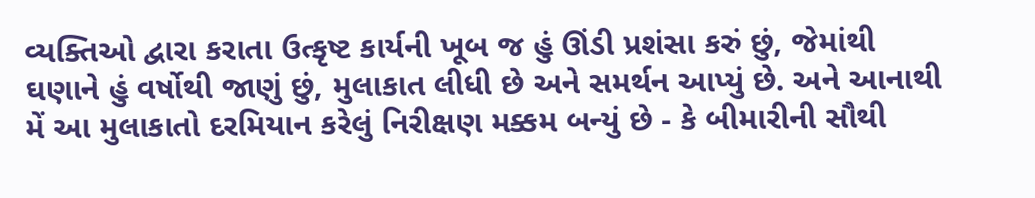વ્યક્તિઓ દ્વારા કરાતા ઉત્કૃષ્ટ કાર્યની ખૂબ જ હું ઊંડી પ્રશંસા કરું છું, જેમાંથી ઘણાને હું વર્ષોથી જાણું છું, મુલાકાત લીધી છે અને સમર્થન આપ્યું છે. અને આનાથી મેં આ મુલાકાતો દરમિયાન કરેલું નિરીક્ષણ મક્કમ બન્યું છે - કે બીમારીની સૌથી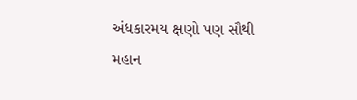અંધકારમય ક્ષણો પણ સૌથી મહાન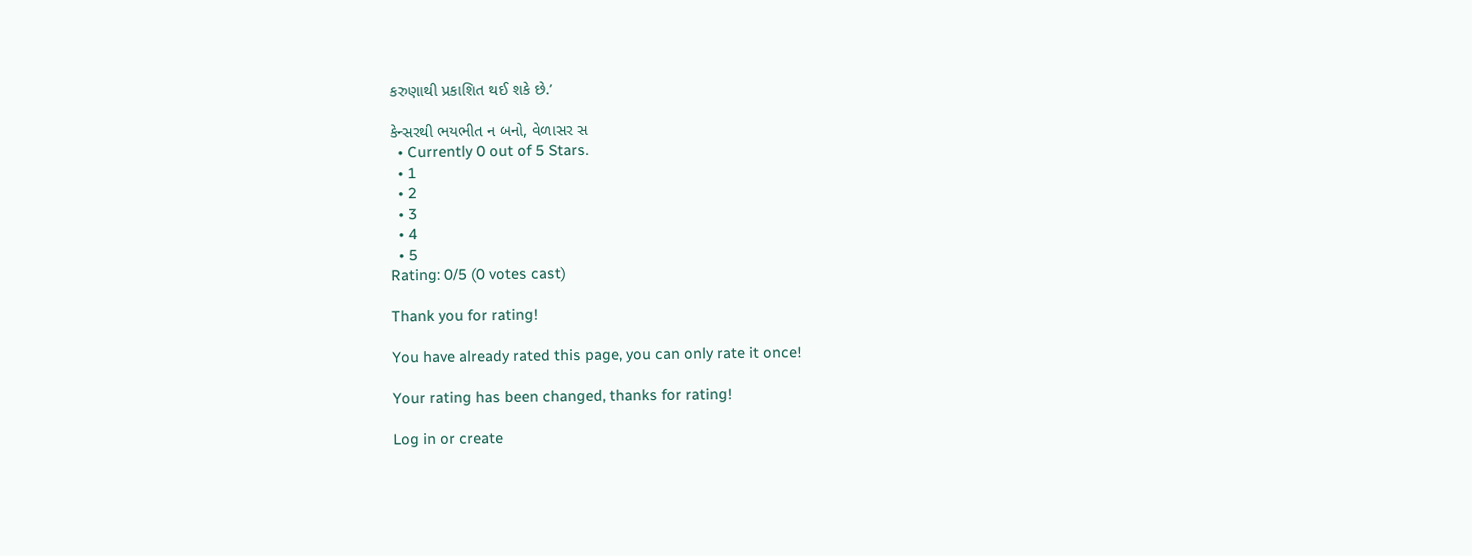કરુણાથી પ્રકાશિત થઈ શકે છે.’

કેન્સરથી ભયભીત ન બનો, વેળાસર સ
  • Currently 0 out of 5 Stars.
  • 1
  • 2
  • 3
  • 4
  • 5
Rating: 0/5 (0 votes cast)

Thank you for rating!

You have already rated this page, you can only rate it once!

Your rating has been changed, thanks for rating!

Log in or create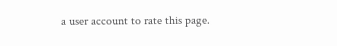a user account to rate this page.